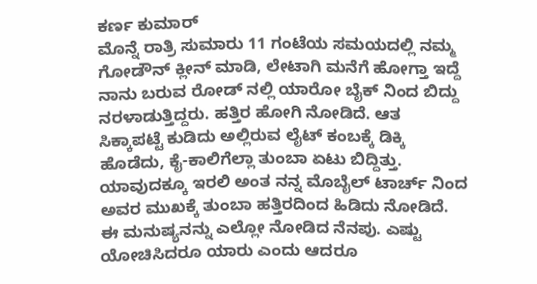ಕರ್ಣ ಕುಮಾರ್
ಮೊನ್ನೆ ರಾತ್ರಿ ಸುಮಾರು 11 ಗಂಟೆಯ ಸಮಯದಲ್ಲಿ ನಮ್ಮ ಗೋಡೌನ್ ಕ್ಲೀನ್ ಮಾಡಿ, ಲೇಟಾಗಿ ಮನೆಗೆ ಹೋಗ್ತಾ ಇದ್ದೆ
ನಾನು ಬರುವ ರೋಡ್ ನಲ್ಲಿ ಯಾರೋ ಬೈಕ್ ನಿಂದ ಬಿದ್ದು ನರಳಾಡುತ್ತಿದ್ದರು. ಹತ್ತಿರ ಹೋಗಿ ನೋಡಿದೆ. ಆತ ಸಿಕ್ಕಾಪಟ್ಟೆ ಕುಡಿದು ಅಲ್ಲಿರುವ ಲೈಟ್ ಕಂಬಕ್ಕೆ ಡಿಕ್ಕಿ ಹೊಡೆದು, ಕೈ-ಕಾಲಿಗೆಲ್ಲಾ ತುಂಬಾ ಏಟು ಬಿದ್ದಿತ್ತು.
ಯಾವುದಕ್ಕೂ ಇರಲಿ ಅಂತ ನನ್ನ ಮೊಬೈಲ್ ಟಾರ್ಚ್ ನಿಂದ ಅವರ ಮುಖಕ್ಕೆ ತುಂಬಾ ಹತ್ತಿರದಿಂದ ಹಿಡಿದು ನೋಡಿದೆ. ಈ ಮನುಷ್ಯನನ್ನು ಎಲ್ಲೋ ನೋಡಿದ ನೆನಪು. ಎಷ್ಟು ಯೋಚಿಸಿದರೂ ಯಾರು ಎಂದು ಆದರೂ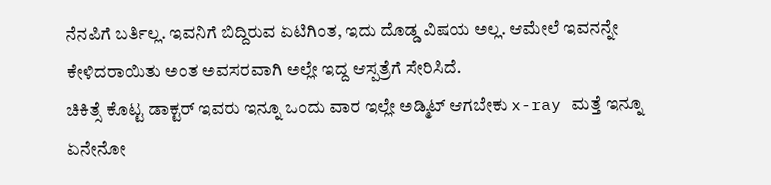ನೆನಪಿಗೆ ಬರ್ತಿಲ್ಲ. ಇವನಿಗೆ ಬಿದ್ದಿರುವ ಏಟಿಗಿಂತ, ಇದು ದೊಡ್ಡ ವಿಷಯ ಅಲ್ಲ. ಆಮೇಲೆ ಇವನನ್ನೇ ಕೇಳಿದರಾಯಿತು ಅಂತ ಅವಸರವಾಗಿ ಅಲ್ಲೇ ಇದ್ದ ಆಸ್ಪತ್ರೆಗೆ ಸೇರಿಸಿದೆ.
ಚಿಕಿತ್ಸೆ ಕೊಟ್ಟ ಡಾಕ್ಟರ್ ಇವರು ಇನ್ನೂ ಒಂದು ವಾರ ಇಲ್ಲೇ ಅಡ್ಮಿಟ್ ಆಗಬೇಕು x-ray ಮತ್ತೆ ಇನ್ನೂ ಏನೇನೋ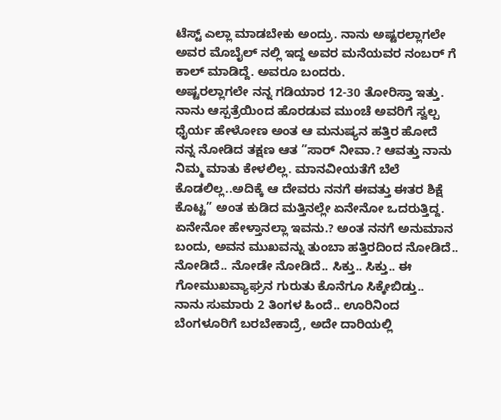ಟೆಸ್ಟ್ ಎಲ್ಲಾ ಮಾಡಬೇಕು ಅಂದ್ರು. ನಾನು ಅಷ್ಟರಲ್ಲಾಗಲೇ ಅವರ ಮೊಬೈಲ್ ನಲ್ಲಿ ಇದ್ದ ಅವರ ಮನೆಯವರ ನಂಬರ್ ಗೆ ಕಾಲ್ ಮಾಡಿದ್ದೆ. ಅವರೂ ಬಂದರು.
ಅಷ್ಟರಲ್ಲಾಗಲೇ ನನ್ನ ಗಡಿಯಾರ 12-30 ತೋರಿಸ್ತಾ ಇತ್ತು. ನಾನು ಆಸ್ಪತ್ರೆಯಿಂದ ಹೊರಡುವ ಮುಂಚೆ ಅವರಿಗೆ ಸ್ವಲ್ಪ ಧೈರ್ಯ ಹೇಳೋಣ ಅಂತ ಆ ಮನುಷ್ಯನ ಹತ್ತಿರ ಹೋದೆ ನನ್ನ ನೋಡಿದ ತಕ್ಷಣ ಆತ ”ಸಾರ್ ನೀವಾ.? ಆವತ್ತು ನಾನು ನಿಮ್ಮ ಮಾತು ಕೇಳಲಿಲ್ಲ. ಮಾನವೀಯತೆಗೆ ಬೆಲೆ ಕೊಡಲಿಲ್ಲ..ಅದಿಕ್ಕೆ ಆ ದೇವರು ನನಗೆ ಈವತ್ತು ಈತರ ಶಿಕ್ಷೆ ಕೊಟ್ಟ” ಅಂತ ಕುಡಿದ ಮತ್ತಿನಲ್ಲೇ ಏನೇನೋ ಒದರುತ್ತಿದ್ದ.
ಏನೇನೋ ಹೇಳ್ತಾನಲ್ಲಾ ಇವನು.? ಅಂತ ನನಗೆ ಅನುಮಾನ ಬಂದು, ಅವನ ಮುಖವನ್ನು ತುಂಬಾ ಹತ್ತಿರದಿಂದ ನೋಡಿದೆ.. ನೋಡಿದೆ.. ನೋಡೇ ನೋಡಿದೆ.. ಸಿಕ್ತು.. ಸಿಕ್ತು.. ಈ ಗೋಮುಖವ್ಯಾಘ್ರನ ಗುರುತು ಕೊನೆಗೂ ಸಿಕ್ಕೇಬಿಡ್ತು..
ನಾನು ಸುಮಾರು 2 ತಿಂಗಳ ಹಿಂದೆ.. ಊರಿನಿಂದ ಬೆಂಗಳೂರಿಗೆ ಬರಬೇಕಾದ್ರೆ, ಅದೇ ದಾರಿಯಲ್ಲಿ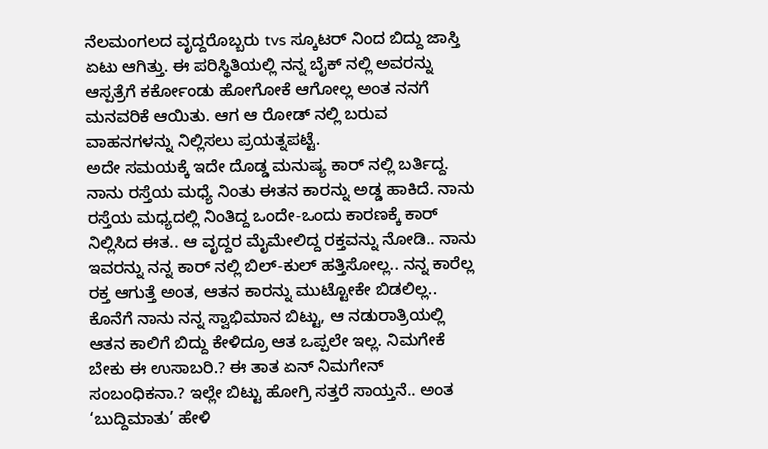ನೆಲಮಂಗಲದ ವೃದ್ದರೊಬ್ಬರು tvs ಸ್ಕೂಟರ್ ನಿಂದ ಬಿದ್ದು ಜಾಸ್ತಿ ಏಟು ಆಗಿತ್ತು. ಈ ಪರಿಸ್ಥಿತಿಯಲ್ಲಿ ನನ್ನ ಬೈಕ್ ನಲ್ಲಿ ಅವರನ್ನು ಆಸ್ಪತ್ರೆಗೆ ಕರ್ಕೋಂಡು ಹೋಗೋಕೆ ಆಗೋಲ್ಲ ಅಂತ ನನಗೆ ಮನವರಿಕೆ ಆಯಿತು. ಆಗ ಆ ರೋಡ್ ನಲ್ಲಿ ಬರುವ ವಾಹನಗಳನ್ನು ನಿಲ್ಲಿಸಲು ಪ್ರಯತ್ನಪಟ್ಟೆ.
ಅದೇ ಸಮಯಕ್ಕೆ ಇದೇ ದೊಡ್ಡ ಮನುಷ್ಯ ಕಾರ್ ನಲ್ಲಿ ಬರ್ತಿದ್ದ. ನಾನು ರಸ್ತೆಯ ಮಧ್ಯೆ ನಿಂತು ಈತನ ಕಾರನ್ನು ಅಡ್ಡ ಹಾಕಿದೆ. ನಾನು ರಸ್ತೆಯ ಮಧ್ಯದಲ್ಲಿ ನಿಂತಿದ್ದ ಒಂದೇ-ಒಂದು ಕಾರಣಕ್ಕೆ ಕಾರ್ ನಿಲ್ಲಿಸಿದ ಈತ.. ಆ ವೃದ್ದರ ಮೈಮೇಲಿದ್ದ ರಕ್ತವನ್ನು ನೋಡಿ.. ನಾನು ಇವರನ್ನು ನನ್ನ ಕಾರ್ ನಲ್ಲಿ ಬಿಲ್-ಕುಲ್ ಹತ್ತಿಸೋಲ್ಲ.. ನನ್ನ ಕಾರೆಲ್ಲ ರಕ್ತ ಆಗುತ್ತೆ ಅಂತ, ಆತನ ಕಾರನ್ನು ಮುಟ್ಟೋಕೇ ಬಿಡಲಿಲ್ಲ..
ಕೊನೆಗೆ ನಾನು ನನ್ನ ಸ್ವಾಭಿಮಾನ ಬಿಟ್ಟು, ಆ ನಡುರಾತ್ರಿಯಲ್ಲಿ ಆತನ ಕಾಲಿಗೆ ಬಿದ್ದು ಕೇಳಿದ್ರೂ ಆತ ಒಪ್ಪಲೇ ಇಲ್ಲ. ನಿಮಗೇಕೆ ಬೇಕು ಈ ಉಸಾಬರಿ.? ಈ ತಾತ ಏನ್ ನಿಮಗೇನ್ ಸಂಬಂಧಿಕನಾ.? ಇಲ್ಲೇ ಬಿಟ್ಟು ಹೋಗ್ರಿ ಸತ್ತರೆ ಸಾಯ್ತನೆ.. ಅಂತ ‘ಬುದ್ದಿಮಾತು’ ಹೇಳಿ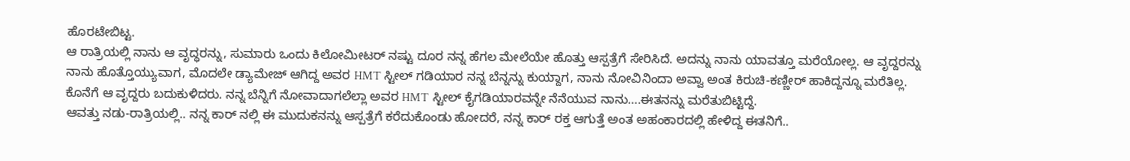ಹೊರಟೇಬಿಟ್ಟ.
ಆ ರಾತ್ರಿಯಲ್ಲಿ ನಾನು ಆ ವೃದ್ಧರನ್ನು, ಸುಮಾರು ಒಂದು ಕಿಲೋಮೀಟರ್ ನಷ್ಟು ದೂರ ನನ್ನ ಹೆಗಲ ಮೇಲೆಯೇ ಹೊತ್ತು ಆಸ್ಪತ್ರೆಗೆ ಸೇರಿಸಿದೆ. ಅದನ್ನು ನಾನು ಯಾವತ್ತೂ ಮರೆಯೋಲ್ಲ. ಆ ವೃದ್ದರನ್ನು ನಾನು ಹೊತ್ತೊಯ್ಯುವಾಗ, ಮೊದಲೇ ಡ್ಯಾಮೇಜ್ ಆಗಿದ್ದ ಅವರ HMT ಸ್ಟೀಲ್ ಗಡಿಯಾರ ನನ್ನ ಬೆನ್ನನ್ನು ಕುಯ್ದಾಗ, ನಾನು ನೋವಿನಿಂದಾ ಅವ್ವಾ ಅಂತ ಕಿರುಚಿ-ಕಣ್ಣೀರ್ ಹಾಕಿದ್ದನ್ನೂ ಮರೆತಿಲ್ಲ.
ಕೊನೆಗೆ ಆ ವೃದ್ದರು ಬದುಕುಳಿದರು. ನನ್ನ ಬೆನ್ನಿಗೆ ನೋವಾದಾಗಲೆಲ್ಲಾ ಅವರ HMT ಸ್ಟೀಲ್ ಕೈಗಡಿಯಾರವನ್ನೇ ನೆನೆಯುವ ನಾನು….ಈತನನ್ನು ಮರೆತುಬಿಟ್ಟಿದ್ದೆ.
ಆವತ್ತು ನಡು-ರಾತ್ರಿಯಲ್ಲಿ.. ನನ್ನ ಕಾರ್ ನಲ್ಲಿ ಈ ಮುದುಕನನ್ನು ಆಸ್ಪತ್ರೆಗೆ ಕರೆದುಕೊಂಡು ಹೋದರೆ, ನನ್ನ ಕಾರ್ ರಕ್ತ ಆಗುತ್ತೆ ಅಂತ ಅಹಂಕಾರದಲ್ಲಿ ಹೇಳಿದ್ದ ಈತನಿಗೆ..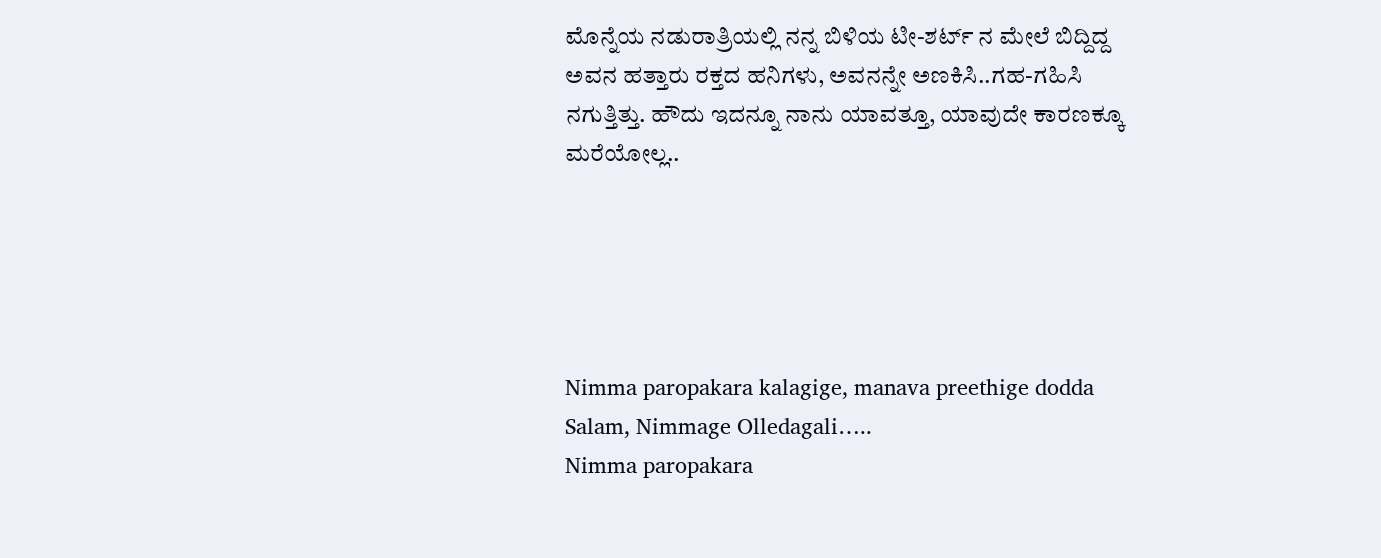ಮೊನ್ನೆಯ ನಡುರಾತ್ರಿಯಲ್ಲಿ ನನ್ನ ಬಿಳಿಯ ಟೀ-ಶರ್ಟ್ ನ ಮೇಲೆ ಬಿದ್ದಿದ್ದ ಅವನ ಹತ್ತಾರು ರಕ್ತದ ಹನಿಗಳು, ಅವನನ್ನೇ ಅಣಕಿಸಿ..ಗಹ-ಗಹಿಸಿ ನಗುತ್ತಿತ್ತು. ಹೌದು ಇದನ್ನೂ ನಾನು ಯಾವತ್ತೂ, ಯಾವುದೇ ಕಾರಣಕ್ಕೂ ಮರೆಯೋಲ್ಲ..





Nimma paropakara kalagige, manava preethige dodda Salam, Nimmage Olledagali…..
Nimma paropakara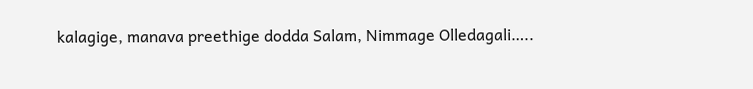kalagige, manava preethige dodda Salam, Nimmage Olledagali…..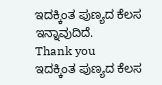ಇದಕ್ಕಿಂತ ಪುಣ್ಯದ ಕೆಲಸ ಇನ್ನಾವುದಿದೆ.
Thank you
ಇದಕ್ಕಿಂತ ಪುಣ್ಯದ ಕೆಲಸ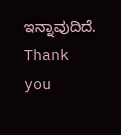ಇನ್ನಾವುದಿದೆ.
Thank you